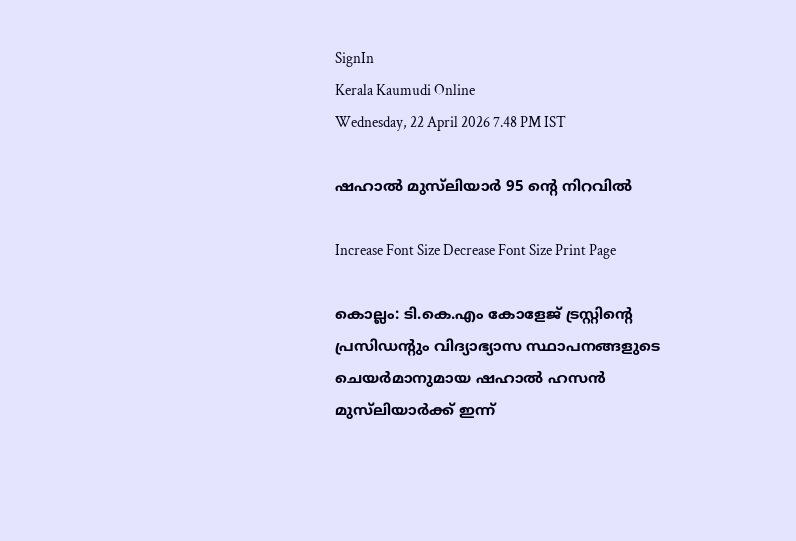SignIn
Kerala Kaumudi Online
Wednesday, 22 April 2026 7.48 PM IST

ഷഹാൽ മുസ്‌ലിയാർ 95 ന്റെ നിറവിൽ

Increase Font Size Decrease Font Size Print Page

കൊല്ലം: ടി.കെ.എം കോളേജ് ട്രസ്റ്റിന്റെ പ്രസിഡന്റും വിദ്യാഭ്യാസ സ്ഥാപനങ്ങളുടെ ചെയർമാനുമായ ഷഹാൽ ഹസൻ മുസ്‌ലിയാർക്ക് ഇന്ന്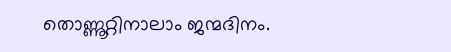തൊണ്ണൂറ്റിനാലാം ജന്മദിനം.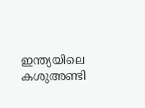ഇന്ത്യയിലെ കശുഅണ്ടി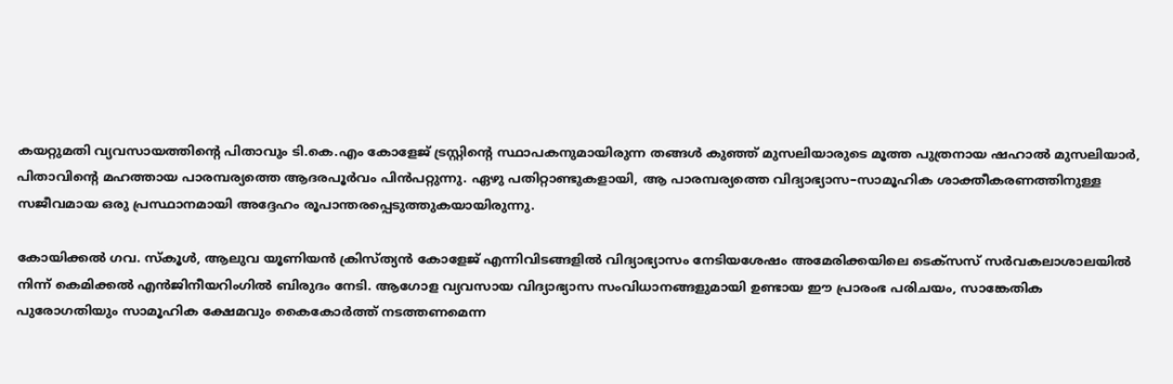കയറ്റുമതി വ്യവസായത്തിന്റെ പിതാവും ടി.കെ.എം കോളേജ് ട്രസ്റ്റിന്റെ സ്ഥാപകനുമായിരുന്ന തങ്ങൾ കുഞ്ഞ് മുസലിയാരുടെ മൂത്ത പുത്രനായ ഷഹാൽ മുസലിയാർ, പിതാവിന്റെ മഹത്തായ പാരമ്പര്യത്തെ ആദരപൂർവം പിൻപറ്റുന്നു. ഏഴു പതിറ്റാണ്ടുകളായി, ആ പാരമ്പര്യത്തെ വിദ്യാഭ്യാസ–സാമൂഹിക ശാക്തീകരണത്തിനുള്ള സജീവമായ ഒരു പ്രസ്ഥാനമായി അദ്ദേഹം രൂപാന്തരപ്പെടുത്തുകയായിരുന്നു.

കോയിക്കൽ ഗവ. സ്കൂൾ, ആലുവ യൂണിയൻ ക്രിസ്ത്യൻ കോളേജ് എന്നിവിടങ്ങളിൽ വിദ്യാഭ്യാസം നേടിയശേഷം അമേരിക്കയിലെ ടെക്സസ് സർവകലാശാലയിൽ നിന്ന് കെമിക്കൽ എൻജിനീയറിംഗിൽ ബിരുദം നേടി. ആഗോള വ്യവസായ വിദ്യാഭ്യാസ സംവിധാനങ്ങളുമായി ഉണ്ടായ ഈ പ്രാരംഭ പരിചയം, സാങ്കേതിക പുരോഗതിയും സാമൂഹിക ക്ഷേമവും കൈകോർത്ത് നടത്തണമെന്ന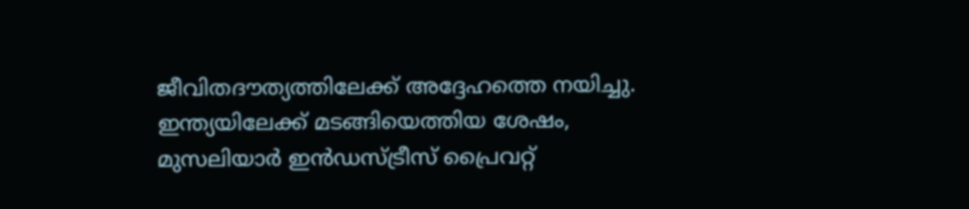ജീവിതദൗത്യത്തിലേക്ക് അദ്ദേഹത്തെ നയിച്ചു. ഇന്ത്യയിലേക്ക് മടങ്ങിയെത്തിയ ശേഷം, മുസലിയാർ ഇൻഡസ്ട്രീസ് പ്രൈവറ്റ്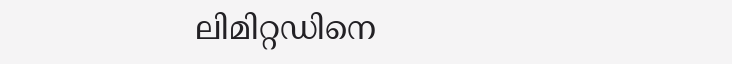ലിമിറ്റഡിനെ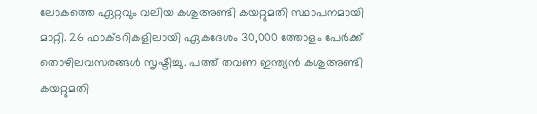ലോകത്തെ ഏറ്റവും വലിയ കശുഅണ്ടി കയറ്റുമതി സ്ഥാപനമായി മാറ്റി. 26 ഫാക്ടറികളിലായി ഏകദേശം 30,000 ത്തോളം പേർക്ക് തൊഴിലവസരങ്ങൾ സൃഷ്ടിച്ചു. പത്ത് തവണ ഇന്ത്യൻ കശുഅണ്ടി കയറ്റുമതി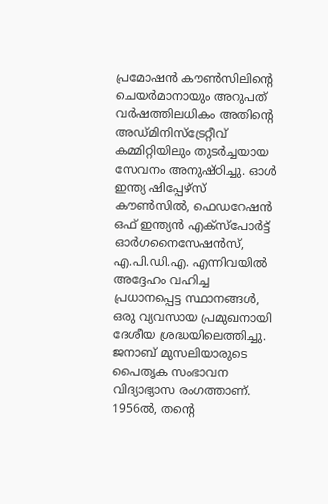പ്രമോഷൻ കൗൺസിലിന്റെ ചെയർമാനായും അറുപത് വർഷത്തിലധികം അതിന്റെ അഡ്മിനിസ്ട്രേറ്റീവ് കമ്മിറ്റിയിലും തുടർച്ചയായ സേവനം അനുഷ്ഠിച്ചു. ഓൾ ഇന്ത്യ ഷിപ്പേഴ്സ് കൗൺസിൽ, ഫെഡറേഷൻ ഒഫ് ഇന്ത്യൻ എക്‌സ്‌പോർട്ട് ഓർഗനൈസേഷൻസ്, എ.പി.ഡി.എ. എന്നിവയിൽ അദ്ദേഹം വഹിച്ച പ്രധാനപ്പെട്ട സ്ഥാനങ്ങൾ, ഒരു വ്യവസായ പ്രമുഖനായി ദേശീയ ശ്രദ്ധയിലെത്തിച്ചു.
ജനാബ് മുസലിയാരുടെ പൈതൃക സംഭാവന വിദ്യാഭ്യാസ രംഗത്താണ്. 1956ൽ, തന്റെ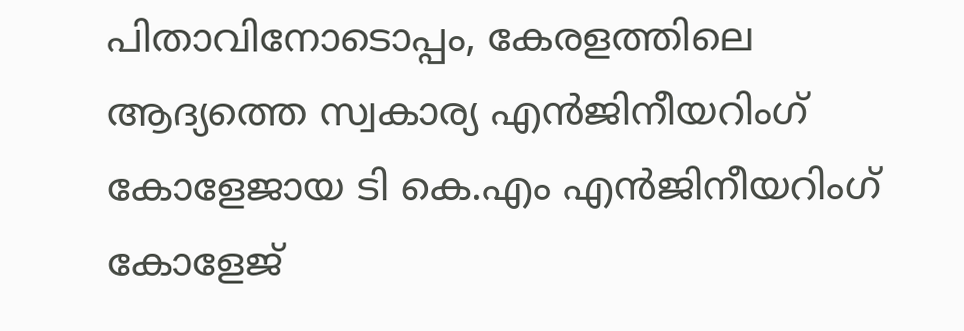പിതാവിനോടൊപ്പം, കേരളത്തിലെ ആദ്യത്തെ സ്വകാര്യ എൻജിനീയറിംഗ് കോളേജായ ടി കെ.എം എൻജിനീയറിംഗ് കോളേജ്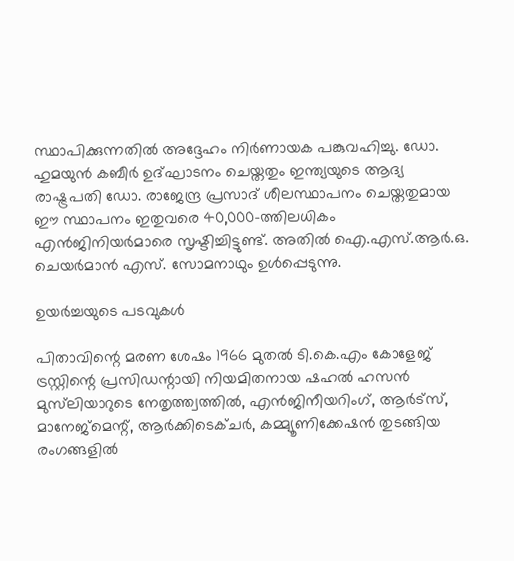സ്ഥാപിക്കുന്നതിൽ അദ്ദേഹം നിർണായക പങ്കുവഹിച്ചു. ഡോ. ഹുമയുൻ കബീർ ഉദ്ഘാടനം ചെയ്തതും ഇന്ത്യയുടെ ആദ്യ രാഷ്ട്രപതി ഡോ. രാജേന്ദ്ര പ്രസാദ് ശീലസ്ഥാപനം ചെയ്തതുമായ ഈ സ്ഥാപനം ഇതുവരെ 40,000-ത്തിലധികം എൻജിനിയർമാരെ സൃഷ്ടിച്ചിട്ടുണ്ട്. അതിൽ ഐ.എസ്.ആർ.ഒ. ചെയർമാൻ എസ്. സോമനാഥും ഉൾപ്പെടുന്നു.

ഉയർച്ചയുടെ പടവുകൾ

പിതാവിന്റെ മരണ ശേഷം 1966 മുതൽ ടി.കെ.എം കോളേജ് ട്രസ്റ്റിന്റെ പ്രസിഡന്റായി നിയമിതനായ ഷഹൽ ഹസൻ മുസ്‌ലിയാറുടെ നേതൃത്ത്വത്തിൽ, എൻജിനീയറിംഗ്, ആർട്സ്, മാനേജ്മെന്റ്, ആർക്കിടെക്ചർ, കമ്മ്യൂണിക്കേഷൻ തുടങ്ങിയ രംഗങ്ങളിൽ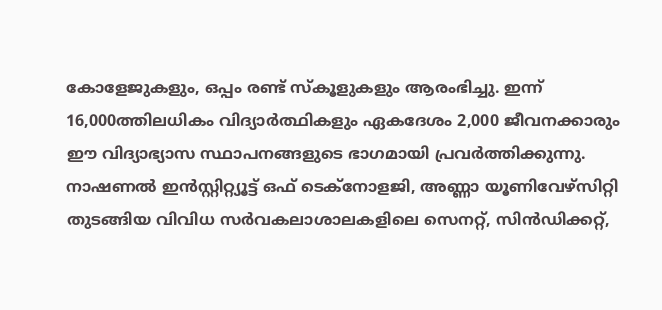കോളേജുകളും, ഒപ്പം രണ്ട് സ്‌കൂളുകളും ആരംഭിച്ചു. ഇന്ന് 16,000ത്തിലധികം വിദ്യാർത്ഥികളും ഏകദേശം 2,000 ജീവനക്കാരും ഈ വിദ്യാഭ്യാസ സ്ഥാപനങ്ങളുടെ ഭാഗമായി പ്രവർത്തിക്കുന്നു. നാഷണൽ ഇൻസ്റ്റിറ്റ്യൂട്ട് ഒഫ് ടെക്നോളജി, അണ്ണാ യൂണിവേഴ്സിറ്റി തുടങ്ങിയ വിവിധ സർവകലാശാലകളിലെ സെനറ്റ്, സിൻഡിക്കറ്റ്,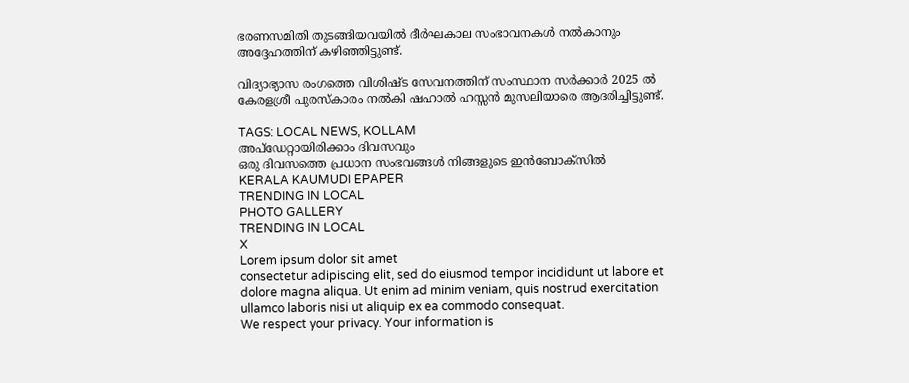ഭരണസമിതി തുടങ്ങിയവയിൽ ദീർഘകാല സംഭാവനകൾ നൽകാനും അദ്ദേഹത്തിന് കഴിഞ്ഞിട്ടുണ്ട്.

വിദ്യാഭ്യാസ രംഗത്തെ വിശിഷ്ട സേവനത്തിന് സംസ്ഥാന സർക്കാർ 2025 ൽ കേരളശ്രീ പുരസ്കാരം നൽകി ഷഹാൽ ഹസ്സൻ മുസലിയാരെ ആദരിച്ചിട്ടുണ്ട്.

TAGS: LOCAL NEWS, KOLLAM
അപ്ഡേറ്റായിരിക്കാം ദിവസവും
ഒരു ദിവസത്തെ പ്രധാന സംഭവങ്ങൾ നിങ്ങളുടെ ഇൻബോക്സിൽ
KERALA KAUMUDI EPAPER
TRENDING IN LOCAL
PHOTO GALLERY
TRENDING IN LOCAL
X
Lorem ipsum dolor sit amet
consectetur adipiscing elit, sed do eiusmod tempor incididunt ut labore et dolore magna aliqua. Ut enim ad minim veniam, quis nostrud exercitation ullamco laboris nisi ut aliquip ex ea commodo consequat.
We respect your privacy. Your information is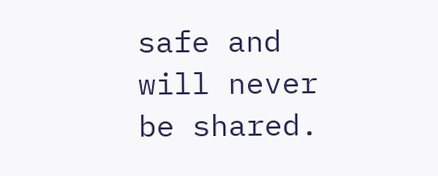safe and will never be shared.